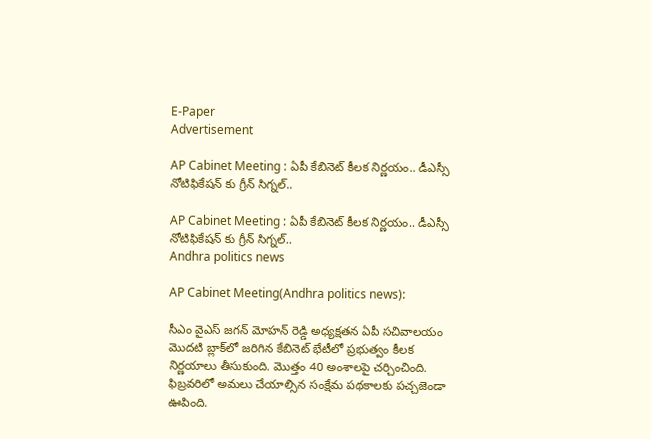E-Paper
Advertisement

AP Cabinet Meeting : ఏపీ కేబినెట్ కీలక నిర్ణయం.. డీఎస్సీ నోటిఫికేషన్ కు గ్రీన్ సిగ్నల్..

AP Cabinet Meeting : ఏపీ కేబినెట్ కీలక నిర్ణయం.. డీఎస్సీ నోటిఫికేషన్ కు గ్రీన్ సిగ్నల్..
Andhra politics news

AP Cabinet Meeting(Andhra politics news):

సీఎం వైఎస్‌ జగన్‌ మోహన్‌ రెడ్డి అధ్యక్షతన ఏపీ సచివాలయం మొదటి బ్లాక్‌లో జరిగిన కేబినెట్ భేటీలో ప్రభుత్వం కీలక నిర్ణయాలు తీసుకుంది. మొత్తం 40 అంశాలపై చర్చించింది. ఫిబ్రవరిలో అమలు చేయాల్సిన సంక్షేమ పథకాలకు పచ్చజెండా ఊపింది.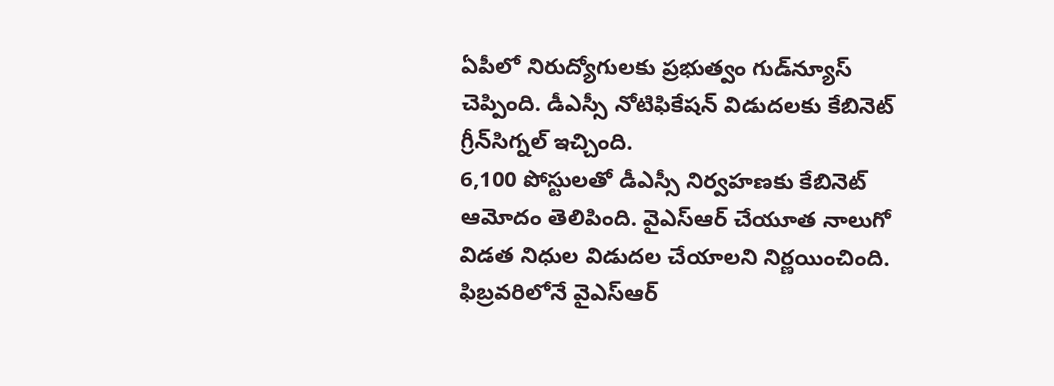ఏపీలో నిరుద్యోగులకు ప్రభుత్వం గుడ్‌న్యూస్‌ చెప్పింది. డీఎస్సీ నోటిఫికేషన్‌ విడుదలకు కేబినెట్ గ్రీన్‌సిగ్నల్‌ ఇచ్చింది.
6,100 పోస్టులతో డీఎస్సీ నిర్వహణకు కేబినెట్‌ ఆమోదం తెలిపింది. వైఎస్ఆర్ చేయూత నాలుగో విడత నిధుల విడుదల చేయాలని నిర్ణయించింది. ఫిబ్రవరిలోనే వైఎస్ఆర్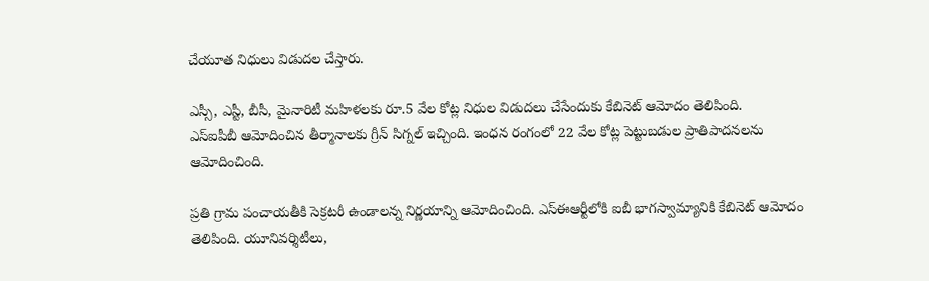చేయూత నిధులు విడుదల చేస్తారు.

ఎస్సీ, ఎస్టీ, బీసీ, మైనారిటీ మహిళలకు రూ.5 వేల కోట్ల నిధుల విడుదలు చేసేందుకు కేబినెట్ ఆమోదం తెలిపింది.
ఎస్‌ఐపీబీ ఆమోదించిన తీర్మానాలకు గ్రీన్‌ సిగ్నల్‌ ఇచ్చింది. ఇంధన రంగంలో 22 వేల కోట్ల పెట్టుబడుల ప్రాతిపాదనలను ఆమోదించింది.

ప్రతి గ్రామ పంచాయతీకి సెక్రటరీ ఉండాలన్న నిర్ణయాన్ని ఆమోదించింది. ఎస్‌ఈఆర్టీలోకి ఐబీ భాగస్వామ్యానికి కేబినెట్‌ ఆమోదం తెలిపింది. యూనివర్శిటీలు,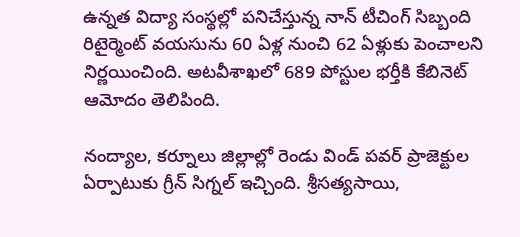ఉన్నత విద్యా సంస్థల్లో పనిచేస్తున్న నాన్‌ టీచింగ్‌ సిబ్బంది రిటైర్మెంట్ వయసును 60 ఏళ్ల నుంచి 62 ఏళ్లుకు పెంచాలని నిర్ణయించింది. అటవీశాఖలో 689 పోస్టుల భర్తీకి కేబినెట్‌ ఆమోదం తెలిపింది.

నంద్యాల, కర్నూలు జిల్లాల్లో రెండు విండ్‌ పవర్‌ ప్రాజెక్టుల ఏర్పాటుకు గ్రీన్ సిగ్నల్ ఇచ్చింది. శ్రీసత్యసాయి,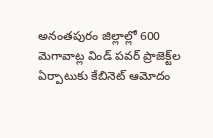అనంతపురం జిల్లాల్లో 600 మెగావాట్ల విండ్‌ పవర్‌ ప్రాజెక్ట్‌ల ఏర్పాటుకు కేబినెట్‌ ఆమోదం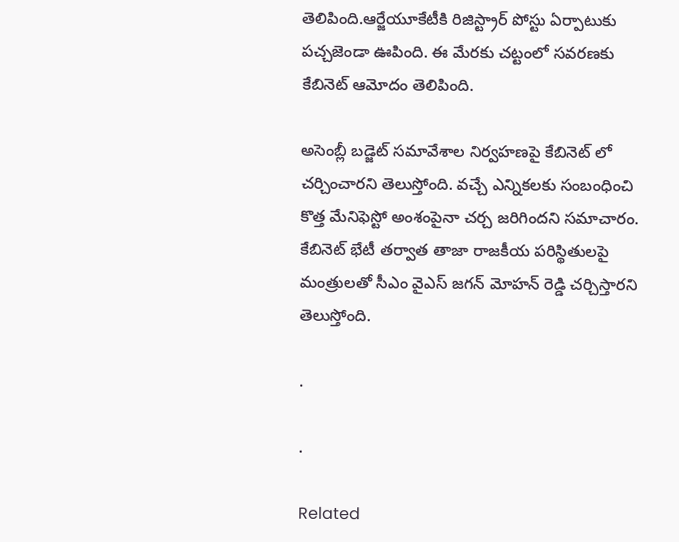తెలిపింది.ఆర్జేయూకేటీకి రిజిస్ట్రార్‌ పోస్టు ఏర్పాటుకు పచ్చజెండా ఊపింది. ఈ మేరకు చట్టంలో సవరణకు కేబినెట్‌ ఆమోదం తెలిపింది.

అసెంబ్లీ బడ్జెట్ సమావేశాల నిర్వహణపై కేబినెట్ లో చర్చించారని తెలుస్తోంది. వచ్చే ఎన్నికలకు సంబంధించి కొత్త మేనిఫెస్టో అంశంపైనా చర్చ జరిగిందని సమాచారం. కేబినెట్ భేటీ తర్వాత తాజా రాజకీయ పరిస్థితులపై మంత్రులతో సీఎం వైఎస్ జగన్ మోహన్ రెడ్డి చర్చిస్తారని తెలుస్తోంది.

.

.

Related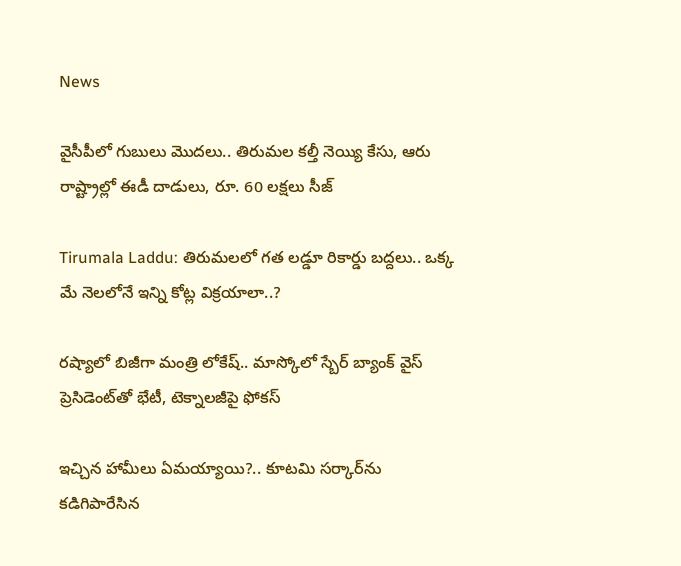News

వైసీపీలో గుబులు మొదలు.. తిరుమల కల్తీ నెయ్యి కేసు, ఆరు రాష్ట్రాల్లో ఈడీ దాడులు, రూ. 60 లక్షలు సీజ్

Tirumala Laddu: తిరుమలలో గత లడ్డూ రికార్డు బద్దలు.. ఒక్క మే నెలలోనే ఇన్ని కోట్ల విక్రయాలా..?

రష్యాలో బిజీగా మంత్రి లోకేష్.. మాస్కోలో స్బేర్‌ బ్యాంక్ వైస్ ప్రెసిడెంట్‌తో భేటీ, టెక్నాలజీపై ఫోకస్

ఇచ్చిన హామీలు ఏమయ్యాయి?.. కూటమి సర్కార్‌ను కడిగిపారేసిన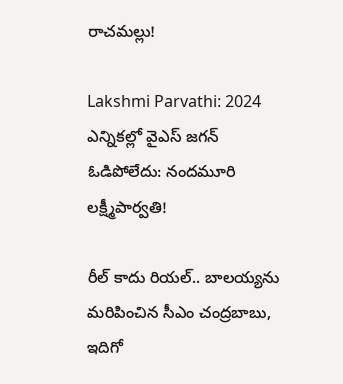రాచమల్లు!

Lakshmi Parvathi: 2024 ఎన్నికల్లో వైఎస్ జగన్ ఓడిపోలేదు: నందమూరి లక్ష్మీపార్వతి!

రీల్ కాదు రియల్.. బాలయ్యను మరిపించిన సీఎం చంద్రబాబు, ఇదిగో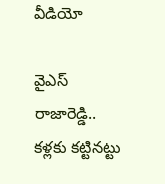వీడియో

వైఎస్ రాజారెడ్డి.. కళ్లకు కట్టినట్టు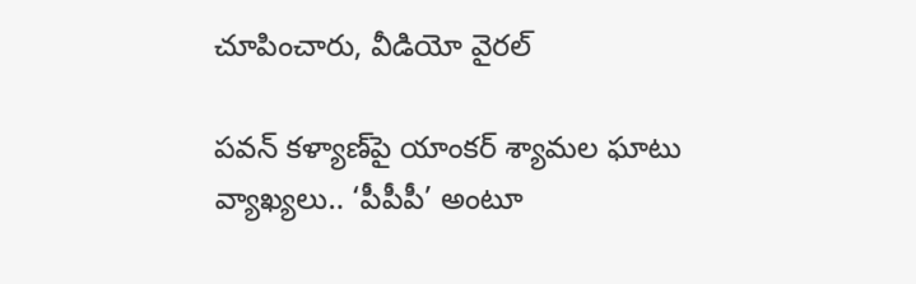చూపించారు, వీడియో వైరల్

పవన్ కళ్యాణ్‌పై యాంకర్ శ్యామల ఘాటు వ్యాఖ్యలు.. ‘పీపీపీ’ అంటూ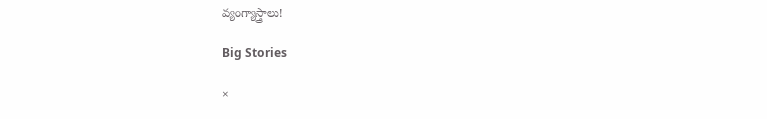వ్యంగ్యాస్త్రాలు!

Big Stories

×